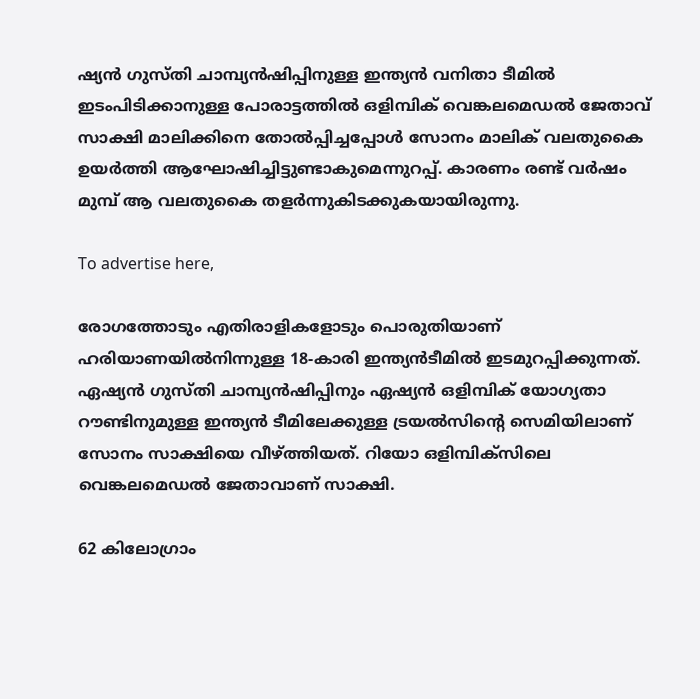ഷ്യന്‍ ഗുസ്തി ചാമ്പ്യന്‍ഷിപ്പിനുള്ള ഇന്ത്യന്‍ വനിതാ ടീമില്‍ ഇടംപിടിക്കാനുള്ള പോരാട്ടത്തില്‍ ഒളിമ്പിക് വെങ്കലമെഡല്‍ ജേതാവ് സാക്ഷി മാലിക്കിനെ തോല്‍പ്പിച്ചപ്പോള്‍ സോനം മാലിക് വലതുകൈ ഉയര്‍ത്തി ആഘോഷിച്ചിട്ടുണ്ടാകുമെന്നുറപ്പ്. കാരണം രണ്ട് വര്‍ഷം മുമ്പ് ആ വലതുകൈ തളര്‍ന്നുകിടക്കുകയായിരുന്നു.

To advertise here,

രോഗത്തോടും എതിരാളികളോടും പൊരുതിയാണ് ഹരിയാണയില്‍നിന്നുള്ള 18-കാരി ഇന്ത്യന്‍ടീമില്‍ ഇടമുറപ്പിക്കുന്നത്. ഏഷ്യന്‍ ഗുസ്തി ചാമ്പ്യന്‍ഷിപ്പിനും ഏഷ്യന്‍ ഒളിമ്പിക് യോഗ്യതാ റൗണ്ടിനുമുള്ള ഇന്ത്യന്‍ ടീമിലേക്കുള്ള ട്രയല്‍സിന്റെ സെമിയിലാണ് സോനം സാക്ഷിയെ വീഴ്ത്തിയത്. റിയോ ഒളിമ്പിക്‌സിലെ വെങ്കലമെഡല്‍ ജേതാവാണ് സാക്ഷി.

62 കിലോഗ്രാം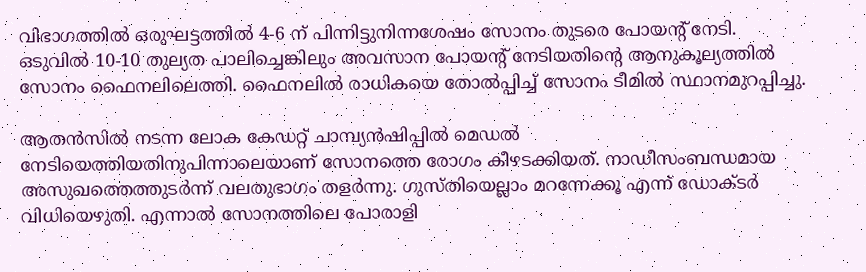വിഭാഗത്തില്‍ ഒരുഘട്ടത്തില്‍ 4-6 ന് പിന്നിട്ടുനിന്നശേഷം സോനം തുടരെ പോയന്റ് നേടി. ഒടുവില്‍ 10-10 തുല്യത പാലിച്ചെങ്കിലും അവസാന പോയന്റ് നേടിയതിന്റെ ആനുകൂല്യത്തില്‍ സോനം ഫൈനലിലെത്തി. ഫൈനലില്‍ രാധികയെ തോല്‍പ്പിച്ച് സോനം ടീമില്‍ സ്ഥാനമുറപ്പിച്ചു.

ആതന്‍സില്‍ നടന്ന ലോക കേഡറ്റ് ചാമ്പ്യന്‍ഷിപ്പില്‍ മെഡല്‍ നേടിയെത്തിയതിനുപിന്നാലെയാണ് സോനത്തെ രോഗം കീഴടക്കിയത്. നാഡീസംബന്ധമായ അസുഖത്തെത്തുടര്‍ന്ന് വലതുഭാഗം തളര്‍ന്നു. ഗുസ്തിയെല്ലാം മറന്നേക്കൂ എന്ന് ഡോക്ടര്‍ വിധിയെഴുതി. എന്നാല്‍ സോനത്തിലെ പോരാളി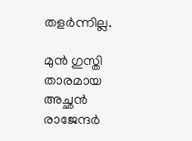തളര്‍ന്നില്ല.

മുന്‍ ഗുസ്തി താരമായ അച്ഛന്‍ രാജേന്ദര്‍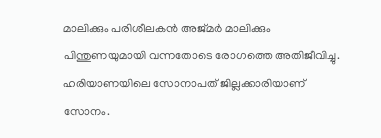മാലിക്കും പരിശീലകന്‍ അജ്മര്‍ മാലിക്കും പിന്തുണയുമായി വന്നതോടെ രോഗത്തെ അതിജീവിച്ചു. ഹരിയാണയിലെ സോനാപത് ജില്ലക്കാരിയാണ് സോനം.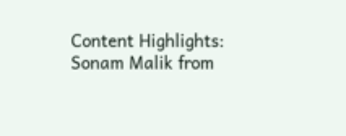Content Highlights: Sonam Malik from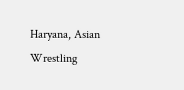Haryana, Asian Wrestling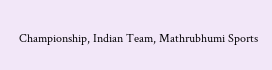Championship, Indian Team, Mathrubhumi Sports